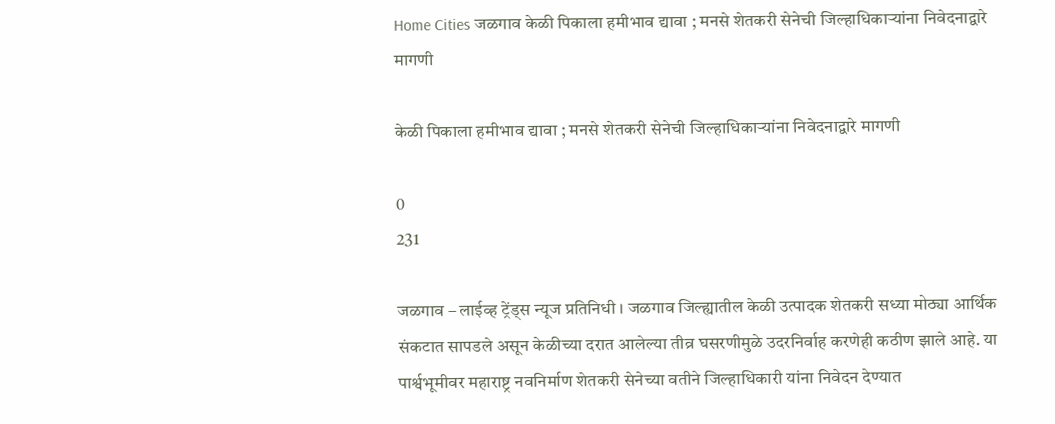Home Cities जळगाव केळी पिकाला हमीभाव द्यावा ; मनसे शेतकरी सेनेची जिल्हाधिकाऱ्यांना निवेदनाद्वारे मागणी

केळी पिकाला हमीभाव द्यावा ; मनसे शेतकरी सेनेची जिल्हाधिकाऱ्यांना निवेदनाद्वारे मागणी

0
231

जळगाव – लाईव्ह ट्रेंड्स न्यूज प्रतिनिधी । जळगाव जिल्ह्यातील केळी उत्पादक शेतकरी सध्या मोठ्या आर्थिक संकटात सापडले असून केळीच्या दरात आलेल्या तीव्र घसरणीमुळे उदरनिर्वाह करणेही कठीण झाले आहे. या पार्श्वभूमीवर महाराष्ट्र नवनिर्माण शेतकरी सेनेच्या वतीने जिल्हाधिकारी यांना निवेदन देण्यात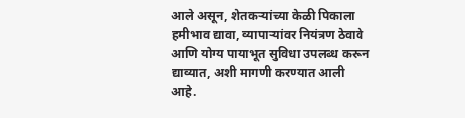आले असून, शेतकऱ्यांच्या केळी पिकाला हमीभाव द्यावा, व्यापाऱ्यांवर नियंत्रण ठेवावे आणि योग्य पायाभूत सुविधा उपलब्ध करून द्याव्यात, अशी मागणी करण्यात आली आहे.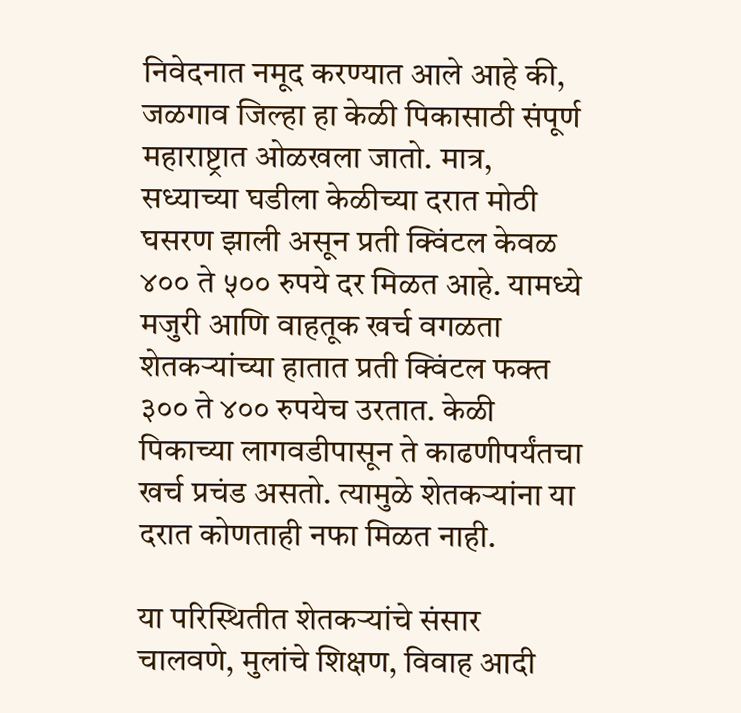निवेदनात नमूद करण्यात आले आहे की, जळगाव जिल्हा हा केळी पिकासाठी संपूर्ण महाराष्ट्रात ओळखला जातो. मात्र, सध्याच्या घडीला केळीच्या दरात मोठी घसरण झाली असून प्रती क्विंटल केवळ ४०० ते ५०० रुपये दर मिळत आहे. यामध्ये मजुरी आणि वाहतूक खर्च वगळता शेतकऱ्यांच्या हातात प्रती क्विंटल फक्त ३०० ते ४०० रुपयेच उरतात. केळी पिकाच्या लागवडीपासून ते काढणीपर्यंतचा खर्च प्रचंड असतो. त्यामुळे शेतकऱ्यांना या दरात कोणताही नफा मिळत नाही.

या परिस्थितीत शेतकऱ्यांचे संसार चालवणे, मुलांचे शिक्षण, विवाह आदी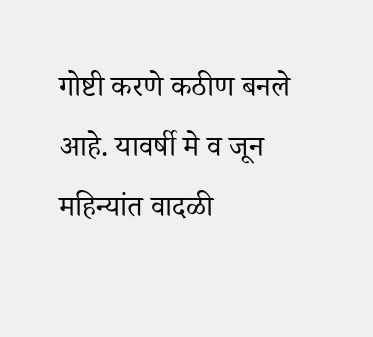गोष्टी करणे कठीण बनले आहे. यावर्षी मे व जून महिन्यांत वादळी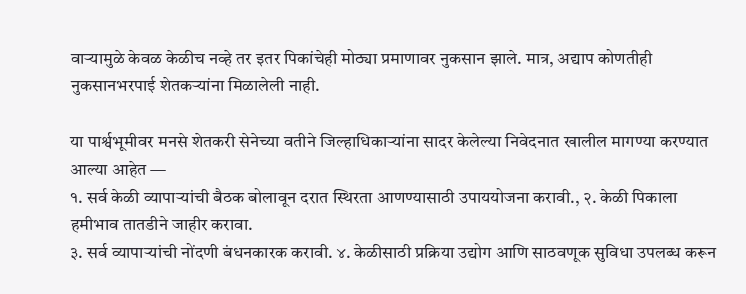वाऱ्यामुळे केवळ केळीच नव्हे तर इतर पिकांचेही मोठ्या प्रमाणावर नुकसान झाले. मात्र, अद्याप कोणतीही नुकसानभरपाई शेतकऱ्यांना मिळालेली नाही.

या पार्श्वभूमीवर मनसे शेतकरी सेनेच्या वतीने जिल्हाधिकाऱ्यांना सादर केलेल्या निवेदनात खालील मागण्या करण्यात आल्या आहेत —
१. सर्व केळी व्यापाऱ्यांची बैठक बोलावून दरात स्थिरता आणण्यासाठी उपाययोजना करावी., २. केळी पिकाला हमीभाव तातडीने जाहीर करावा.
३. सर्व व्यापाऱ्यांची नोंदणी बंधनकारक करावी. ४. केळीसाठी प्रक्रिया उद्योग आणि साठवणूक सुविधा उपलब्ध करून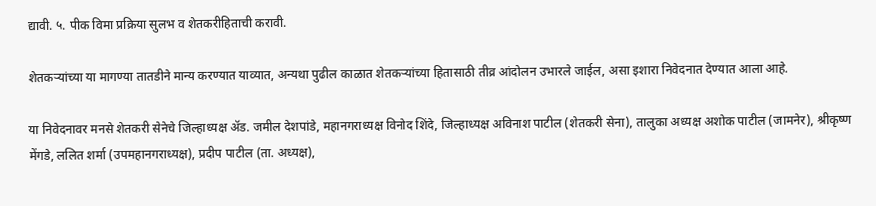द्यावी. ५. पीक विमा प्रक्रिया सुलभ व शेतकरीहिताची करावी.

शेतकऱ्यांच्या या मागण्या तातडीने मान्य करण्यात याव्यात, अन्यथा पुढील काळात शेतकऱ्यांच्या हितासाठी तीव्र आंदोलन उभारले जाईल, असा इशारा निवेदनात देण्यात आला आहे.

या निवेदनावर मनसे शेतकरी सेनेचे जिल्हाध्यक्ष अ‍ॅड. जमील देशपांडे, महानगराध्यक्ष विनोद शिंदे, जिल्हाध्यक्ष अविनाश पाटील (शेतकरी सेना), तालुका अध्यक्ष अशोक पाटील (जामनेर), श्रीकृष्ण मेंगडे, ललित शर्मा (उपमहानगराध्यक्ष), प्रदीप पाटील (ता. अध्यक्ष),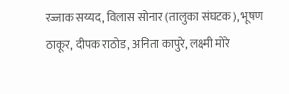रज्जाक सय्यद, विलास सोनार (तालुका संघटक), भूषण ठाकूर, दीपक राठोड, अनिता कापुरे, लक्ष्मी मोरे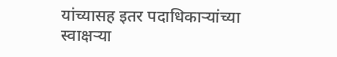यांच्यासह इतर पदाधिकाऱ्यांच्या स्वाक्षऱ्या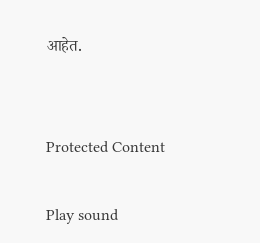आहेत.


Protected Content

Play sound